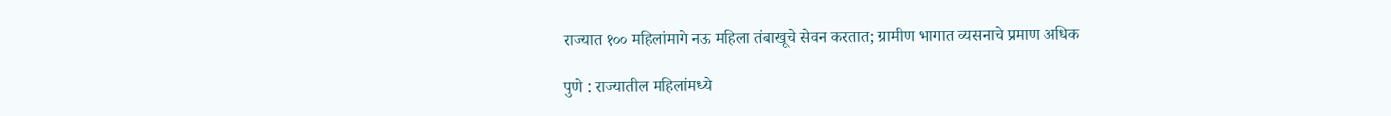राज्यात १०० महिलांमागे नऊ महिला तंबाखूचे सेवन करतात; ग्रामीण भागात व्यसनाचे प्रमाण अधिक

पुणे : राज्यातील महिलांमध्ये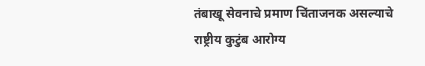तंबाखू सेवनाचे प्रमाण चिंताजनक असल्याचे राष्ट्रीय कुटुंब आरोग्य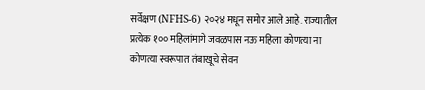सर्वेक्षण (NFHS-6) २०२४ मधून समोर आले आहे. राज्यातील प्रत्येक १०० महिलांमागे जवळपास नऊ महिला कोणत्या ना कोणत्या स्वरूपात तंबाखूचे सेवन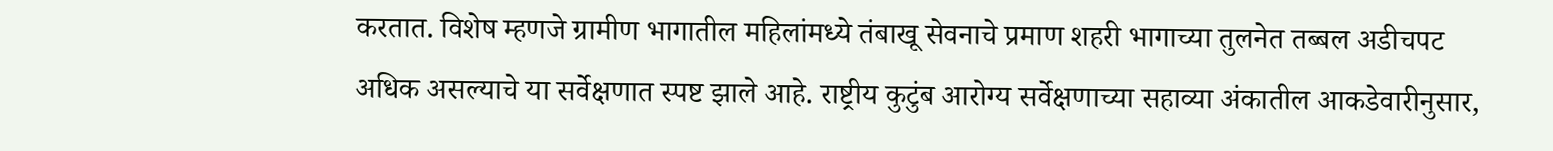करतात. विशेष म्हणजे ग्रामीण भागातील महिलांमध्ये तंबाखू सेवनाचे प्रमाण शहरी भागाच्या तुलनेत तब्बल अडीचपट अधिक असल्याचे या सर्वेक्षणात स्पष्ट झाले आहे. राष्ट्रीय कुटुंब आरोग्य सर्वेक्षणाच्या सहाव्या अंकातील आकडेवारीनुसार,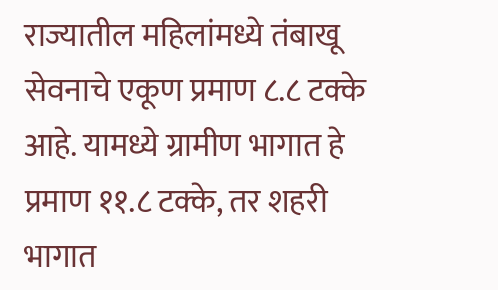राज्यातील महिलांमध्ये तंबाखू सेवनाचे एकूण प्रमाण ८.८ टक्के आहे. यामध्ये ग्रामीण भागात हे प्रमाण ११.८ टक्के, तर शहरी भागात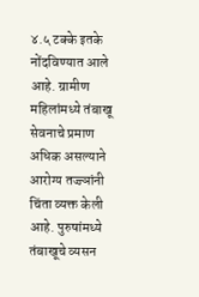४.५ टक्के इतके नोंदविण्यात आले आहे. ग्रामीण महिलांमध्ये तंबाखू सेवनाचे प्रमाण अधिक असल्याने आरोग्य तज्ज्ञांनी चिंता व्यक्त केली आहे. पुरुषांमध्ये तंबाखूचे व्यसन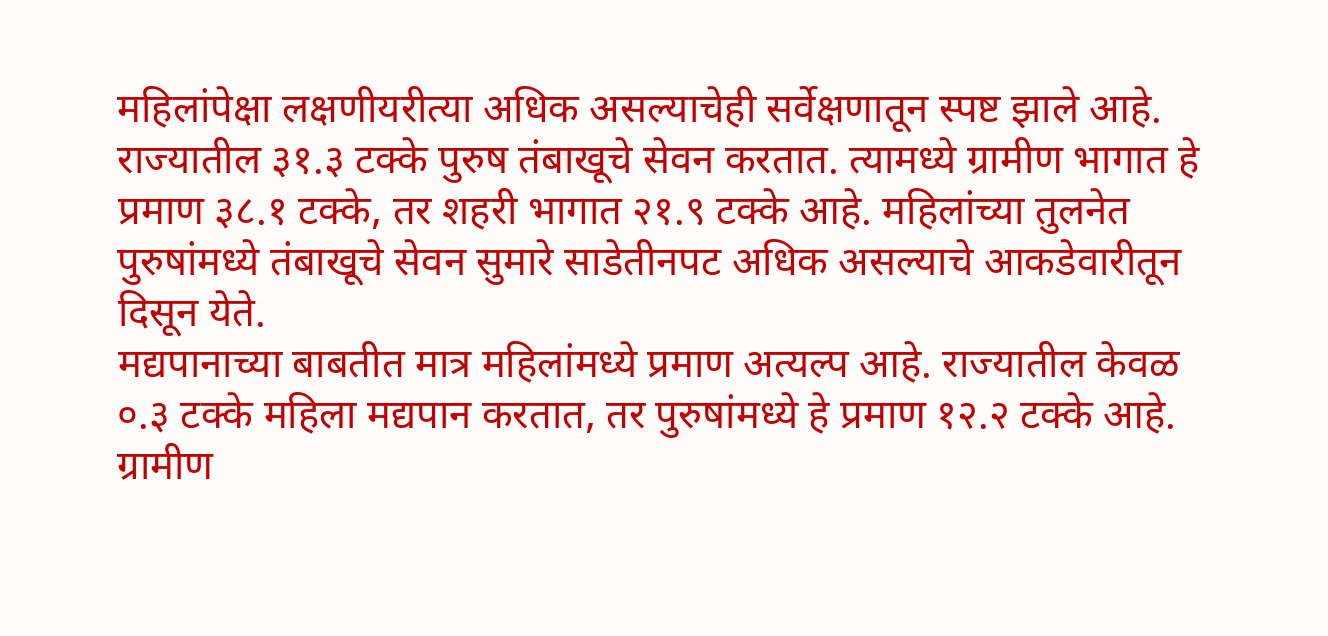महिलांपेक्षा लक्षणीयरीत्या अधिक असल्याचेही सर्वेक्षणातून स्पष्ट झाले आहे. राज्यातील ३१.३ टक्के पुरुष तंबाखूचे सेवन करतात. त्यामध्ये ग्रामीण भागात हे प्रमाण ३८.१ टक्के, तर शहरी भागात २१.९ टक्के आहे. महिलांच्या तुलनेत पुरुषांमध्ये तंबाखूचे सेवन सुमारे साडेतीनपट अधिक असल्याचे आकडेवारीतून दिसून येते.
मद्यपानाच्या बाबतीत मात्र महिलांमध्ये प्रमाण अत्यल्प आहे. राज्यातील केवळ ०.३ टक्के महिला मद्यपान करतात, तर पुरुषांमध्ये हे प्रमाण १२.२ टक्के आहे. ग्रामीण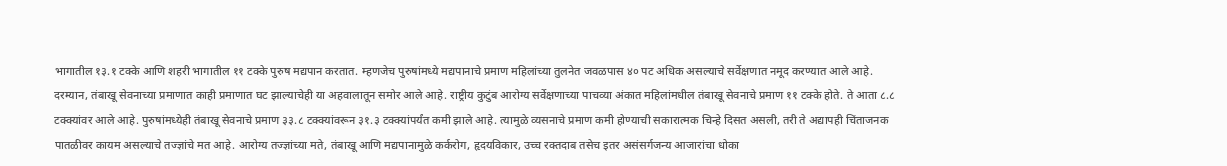भागातील १३.१ टक्के आणि शहरी भागातील ११ टक्के पुरुष मद्यपान करतात. म्हणजेच पुरुषांमध्ये मद्यपानाचे प्रमाण महिलांच्या तुलनेत जवळपास ४० पट अधिक असल्याचे सर्वेक्षणात नमूद करण्यात आले आहे. दरम्यान, तंबाखू सेवनाच्या प्रमाणात काही प्रमाणात घट झाल्याचेही या अहवालातून समोर आले आहे. राष्ट्रीय कुटुंब आरोग्य सर्वेक्षणाच्या पाचव्या अंकात महिलांमधील तंबाखू सेवनाचे प्रमाण ११ टक्के होते. ते आता ८.८ टक्क्यांवर आले आहे. पुरुषांमध्येही तंबाखू सेवनाचे प्रमाण ३३.८ टक्क्यांवरून ३१.३ टक्क्यांपर्यंत कमी झाले आहे. त्यामुळे व्यसनाचे प्रमाण कमी होण्याची सकारात्मक चिन्हे दिसत असली, तरी ते अद्यापही चिंताजनक पातळीवर कायम असल्याचे तज्ज्ञांचे मत आहे. आरोग्य तज्ज्ञांच्या मते, तंबाखू आणि मद्यपानामुळे कर्करोग, हृदयविकार, उच्च रक्तदाब तसेच इतर असंसर्गजन्य आजारांचा धोका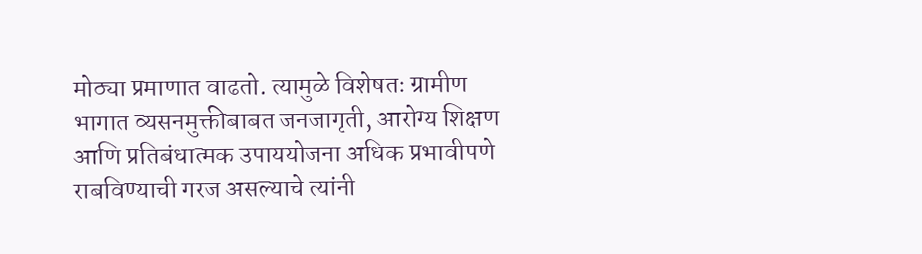मोठ्या प्रमाणात वाढतो. त्यामुळे विशेषतः ग्रामीण भागात व्यसनमुक्तीबाबत जनजागृती, आरोग्य शिक्षण आणि प्रतिबंधात्मक उपाययोजना अधिक प्रभावीपणे राबविण्याची गरज असल्याचे त्यांनी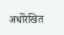अधोरेखित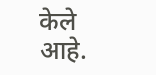केले आहे.